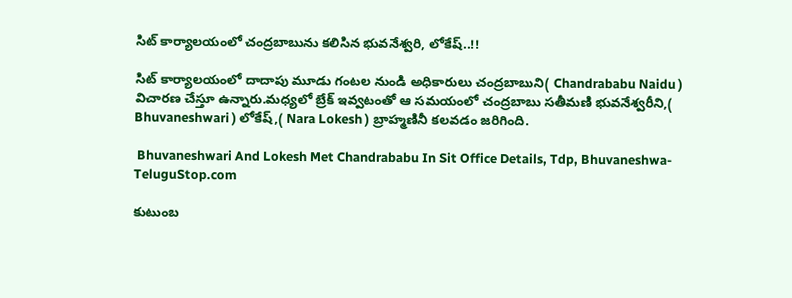సిట్ కార్యాలయంలో చంద్రబాబును కలిసిన భువనేశ్వరి, లోకేష్..!!

సిట్ కార్యాలయంలో దాదాపు మూడు గంటల నుండి అధికారులు చంద్రబాబుని( Chandrababu Naidu ) విచారణ చేస్తూ ఉన్నారు.మధ్యలో బ్రేక్ ఇవ్వటంతో ఆ సమయంలో చంద్రబాబు సతీమణి భువనేశ్వరీని,( Bhuvaneshwari ) లోకేష్,( Nara Lokesh ) బ్రాహ్మణినీ కలవడం జరిగింది.

 Bhuvaneshwari And Lokesh Met Chandrababu In Sit Office Details, Tdp, Bhuvaneshwa-TeluguStop.com

కుటుంబ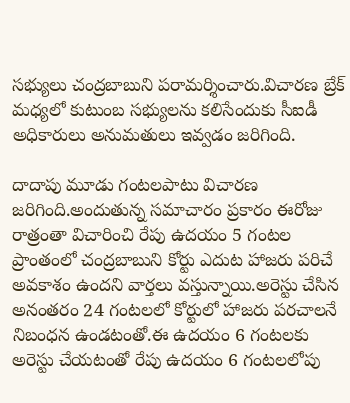సభ్యులు చంద్రబాబుని పరామర్శించారు.విచారణ బ్రేక్ మధ్యలో కుటుంబ సభ్యులను కలిసేందుకు సీఐడీ అధికారులు అనుమతులు ఇవ్వడం జరిగింది.

దాదాపు మూడు గంటలపాటు విచారణ జరిగింది.అందుతున్న సమాచారం ప్రకారం ఈరోజు రాత్రంతా విచారించి రేపు ఉదయం 5 గంటల ప్రాంతంలో చంద్రబాబుని కోర్టు ఎదుట హాజరు పరిచే అవకాశం ఉందని వార్తలు వస్తున్నాయి.అరెస్టు చేసిన అనంతరం 24 గంటలలో కోర్టులో హాజరు పరచాలనే నిబంధన ఉండటంతో.ఈ ఉదయం 6 గంటలకు అరెస్టు చేయటంతో రేపు ఉదయం 6 గంటలలోపు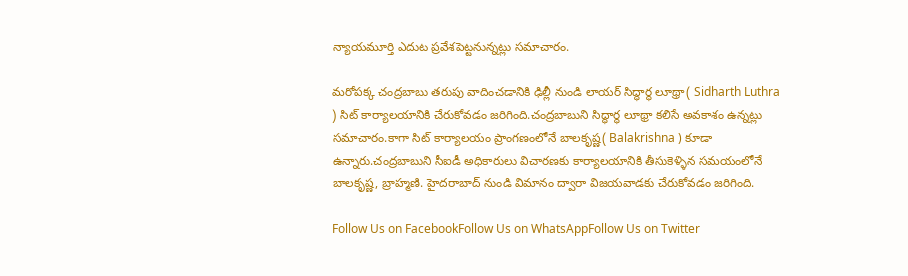న్యాయమూర్తి ఎదుట ప్రవేశపెట్టనున్నట్లు సమాచారం.

మరోపక్క చంద్రబాబు తరుపు వాదించడానికి ఢిల్లీ నుండి లాయర్ సిద్ధార్థ లూథ్రా( Sidharth Luthra ) సిట్ కార్యాలయానికి చేరుకోవడం జరిగింది.చంద్రబాబుని సిద్ధార్థ లూథ్రా కలిసే అవకాశం ఉన్నట్లు సమాచారం.కాగా సిట్ కార్యాలయం ప్రాంగణంలోనే బాలకృష్ణ( Balakrishna ) కూడా ఉన్నారు.చంద్రబాబుని సీఐడీ అధికారులు విచారణకు కార్యాలయానికి తీసుకెళ్ళిన సమయంలోనే బాలకృష్ణ, బ్రాహ్మణి. హైదరాబాద్ నుండి విమానం ద్వారా విజయవాడకు చేరుకోవడం జరిగింది.

Follow Us on FacebookFollow Us on WhatsAppFollow Us on Twitter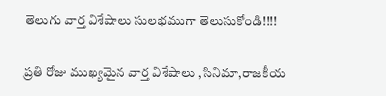తెలుగు వార్త విశేషాలు సులభముగా తెలుసుకోండి!!!!

ప్రతి రోజు ముఖ్యమైన వార్త విశేషాలు ,సినిమా,రాజకీయ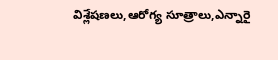విశ్లేషణలు,ఆరోగ్య సూత్రాలు,ఎన్నారై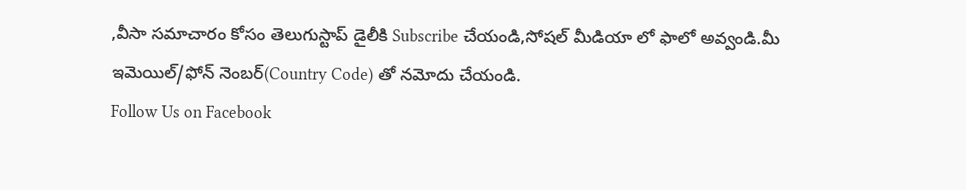,వీసా సమాచారం కోసం తెలుగుస్టాప్ డైలీకి Subscribe చేయండి,సోషల్ మీడియా లో ఫాలో అవ్వండి.మీ ఇమెయిల్/ఫోన్ నెంబర్(Country Code) తో నమోదు చేయండి.
Follow Us on Facebook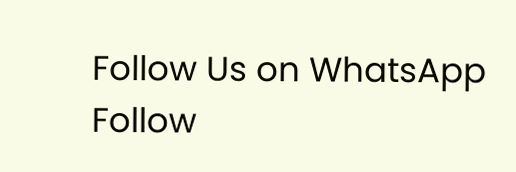Follow Us on WhatsApp  Follow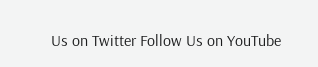Us on Twitter Follow Us on YouTube